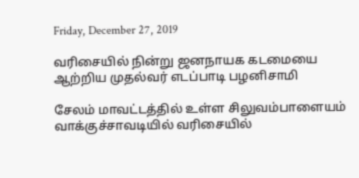Friday, December 27, 2019

வரிசையில் நின்று ஜனநாயக கடமையை ஆற்றிய முதல்வர் எடப்பாடி பழனிசாமி

சேலம் மாவட்டத்தில் உள்ள சிலுவம்பாளையம் வாக்குச்சாவடியில் வரிசையில்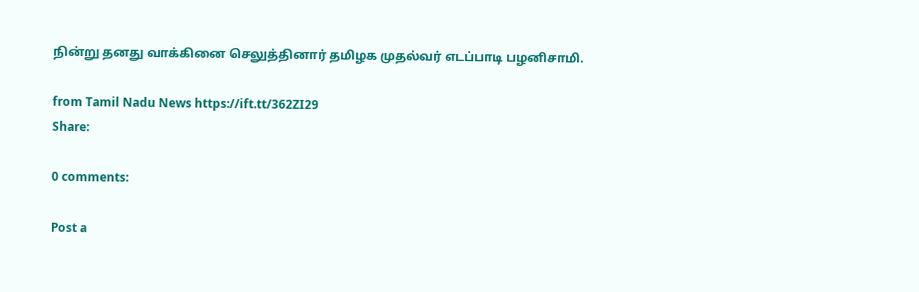நின்று தனது வாக்கினை செலுத்தினார் தமிழக முதல்வர் எடப்பாடி பழனிசாமி.

from Tamil Nadu News https://ift.tt/362ZI29
Share:

0 comments:

Post a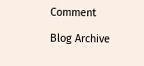Comment

Blog Archive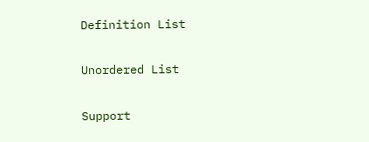Definition List

Unordered List

Support